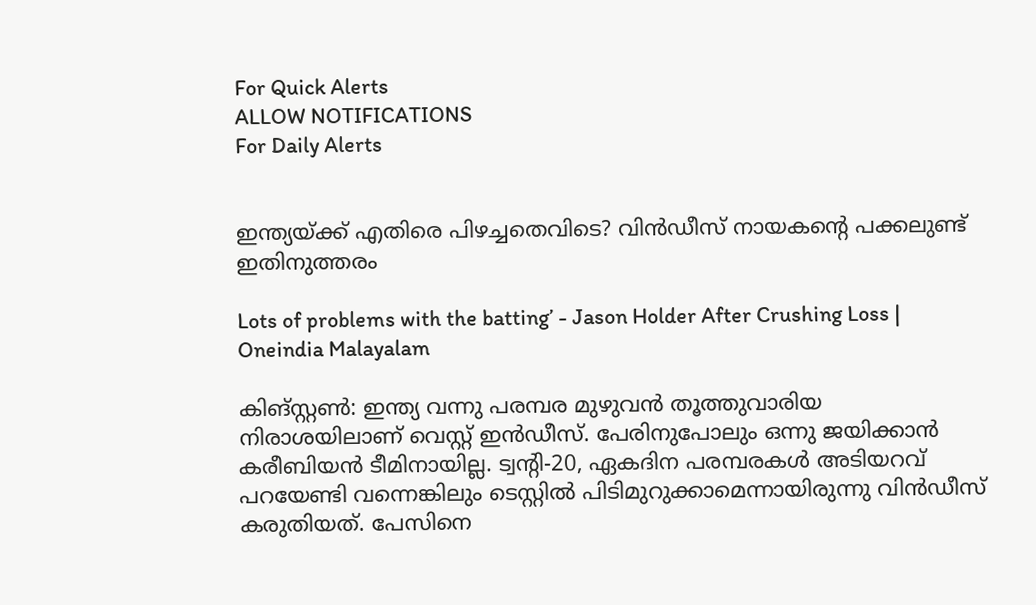For Quick Alerts
ALLOW NOTIFICATIONS
For Daily Alerts


ഇന്ത്യയ്ക്ക് എതിരെ പിഴച്ചതെവിടെ? വിന്‍ഡീസ് നായകന്റെ പക്കലുണ്ട് ഇതിനുത്തരം

Lots of problems with the batting’ - Jason Holder After Crushing Loss | Oneindia Malayalam

കിങ്‌സ്റ്റണ്‍: ഇന്ത്യ വന്നു പരമ്പര മുഴുവന്‍ തൂത്തുവാരിയ നിരാശയിലാണ് വെസ്റ്റ് ഇന്‍ഡീസ്. പേരിനുപോലും ഒന്നു ജയിക്കാന്‍ കരീബിയന്‍ ടീമിനായില്ല. ട്വന്റി-20, ഏകദിന പരമ്പരകള്‍ അടിയറവ് പറയേണ്ടി വന്നെങ്കിലും ടെസ്റ്റില്‍ പിടിമുറുക്കാമെന്നായിരുന്നു വിന്‍ഡീസ് കരുതിയത്. പേസിനെ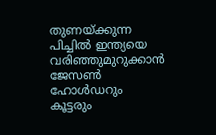തുണയ്ക്കുന്ന പിച്ചില്‍ ഇന്ത്യയെ വരിഞ്ഞുമുറുക്കാന്‍ ജേസണ്‍ ഹോള്‍ഡറും കൂട്ടരും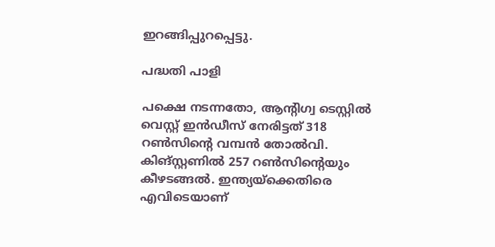ഇറങ്ങിപ്പുറപ്പെട്ടു.

പദ്ധതി പാളി

പക്ഷെ നടന്നതോ, ആന്റിഗ്വ ടെസ്റ്റില്‍ വെസ്റ്റ് ഇന്‍ഡീസ് നേരിട്ടത് 318 റണ്‍സിന്റെ വമ്പന്‍ തോല്‍വി. കിങ്‌സ്റ്റണില്‍ 257 റണ്‍സിന്റെയും കീഴടങ്ങല്‍. ഇന്ത്യയ്‌ക്കെതിരെ എവിടെയാണ്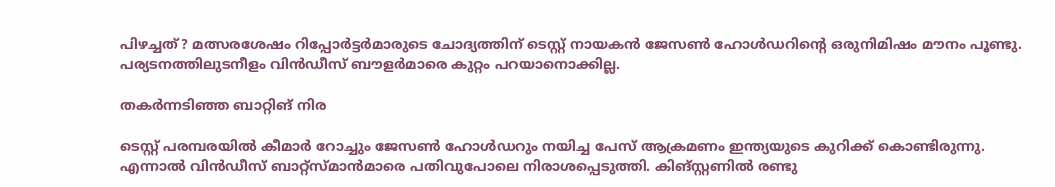പിഴച്ചത്? മത്സരശേഷം റിപ്പോര്‍ട്ടര്‍മാരുടെ ചോദ്യത്തിന് ടെസ്റ്റ് നായകന്‍ ജേസണ്‍ ഹോള്‍ഡറിന്റെ ഒരുനിമിഷം മൗനം പൂണ്ടു. പര്യടനത്തിലുടനീളം വിന്‍ഡീസ് ബൗളര്‍മാരെ കുറ്റം പറയാനൊക്കില്ല.

തകർന്നടിഞ്ഞ ബാറ്റിങ് നിര

ടെസ്റ്റ് പരമ്പരയില്‍ കീമാര്‍ റോച്ചും ജേസണ്‍ ഹോള്‍ഡറും നയിച്ച പേസ് ആക്രമണം ഇന്ത്യയുടെ കുറിക്ക് കൊണ്ടിരുന്നു. എന്നാല്‍ വിന്‍ഡീസ് ബാറ്റ്‌സ്മാന്‍മാരെ പതിവുപോലെ നിരാശപ്പെടുത്തി. കിങ്സ്റ്റണില്‍ രണ്ടു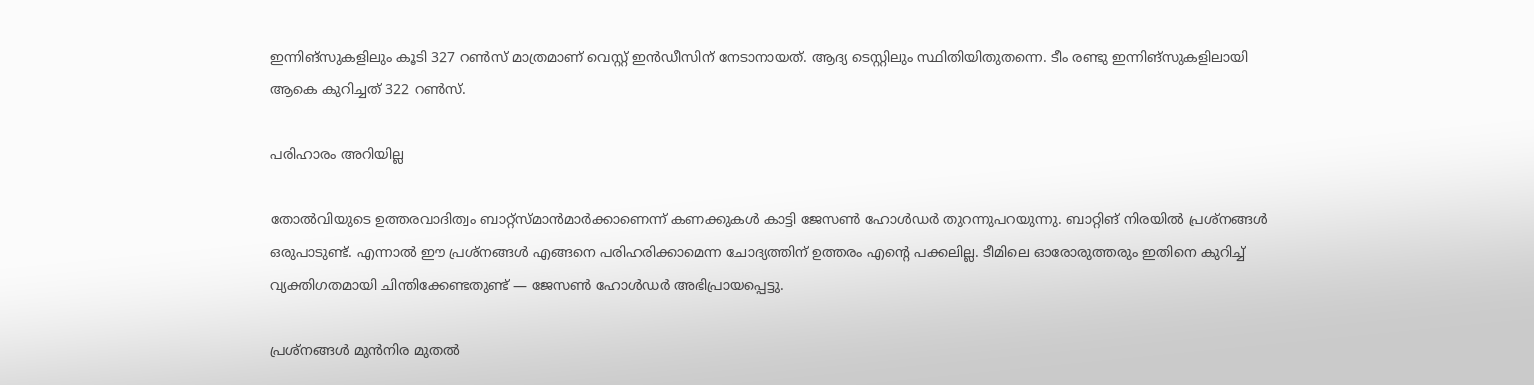ഇന്നിങ്‌സുകളിലും കൂടി 327 റണ്‍സ് മാത്രമാണ് വെസ്റ്റ് ഇന്‍ഡീസിന് നേടാനായത്. ആദ്യ ടെസ്റ്റിലും സ്ഥിതിയിതുതന്നെ. ടീം രണ്ടു ഇന്നിങ്‌സുകളിലായി ആകെ കുറിച്ചത് 322 റണ്‍സ്.

പരിഹാരം അറിയില്ല

തോല്‍വിയുടെ ഉത്തരവാദിത്വം ബാറ്റ്‌സ്മാന്‍മാര്‍ക്കാണെന്ന് കണക്കുകള്‍ കാട്ടി ജേസണ്‍ ഹോള്‍ഡര്‍ തുറന്നുപറയുന്നു. ബാറ്റിങ് നിരയില്‍ പ്രശ്‌നങ്ങള്‍ ഒരുപാടുണ്ട്. എന്നാല്‍ ഈ പ്രശ്‌നങ്ങള്‍ എങ്ങനെ പരിഹരിക്കാമെന്ന ചോദ്യത്തിന് ഉത്തരം എന്റെ പക്കലില്ല. ടീമിലെ ഓരോരുത്തരും ഇതിനെ കുറിച്ച് വ്യക്തിഗതമായി ചിന്തിക്കേണ്ടതുണ്ട് — ജേസണ്‍ ഹോള്‍ഡര്‍ അഭിപ്രായപ്പെട്ടു.

പ്രശ്നങ്ങൾ മുൻനിര മുതൽ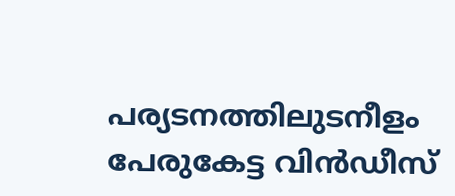പര്യടനത്തിലുടനീളം പേരുകേട്ട വിന്‍ഡീസ്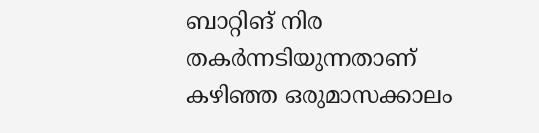ബാറ്റിങ് നിര തകര്‍ന്നടിയുന്നതാണ് കഴിഞ്ഞ ഒരുമാസക്കാലം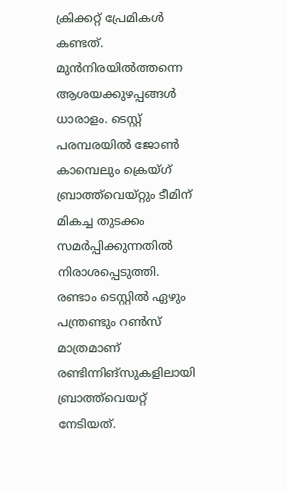ക്രിക്കറ്റ് പ്രേമികള്‍ കണ്ടത്. മുന്‍നിരയില്‍ത്തന്നെ ആശയക്കുഴപ്പങ്ങള്‍ ധാരാളം. ടെസ്റ്റ് പരമ്പരയില്‍ ജോണ്‍ കാമ്പെലും ക്രെയ്ഗ് ബ്രാത്ത്‌വെയ്റ്റും ടീമിന് മികച്ച തുടക്കം സമര്‍പ്പിക്കുന്നതില്‍ നിരാശപ്പെടുത്തി. രണ്ടാം ടെസ്റ്റില്‍ ഏഴും പന്ത്രണ്ടും റണ്‍സ് മാത്രമാണ് രണ്ടിന്നിങ്‌സുകളിലായി ബ്രാത്ത്‌വെയറ്റ് നേടിയത്.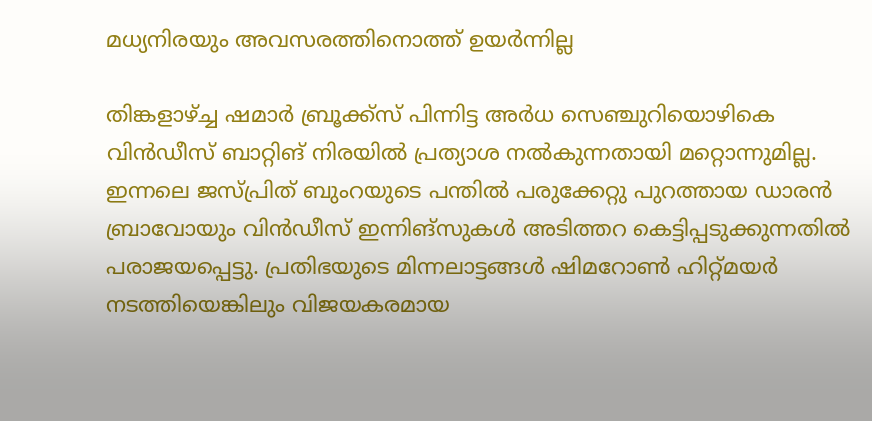മധ്യനിരയും അവസരത്തിനൊത്ത് ഉയർന്നില്ല

തിങ്കളാഴ്ച്ച ഷമാര്‍ ബ്രൂക്ക്‌സ് പിന്നിട്ട അര്‍ധ സെഞ്ചുറിയൊഴികെ വിന്‍ഡീസ് ബാറ്റിങ് നിരയില്‍ പ്രത്യാശ നല്‍കുന്നതായി മറ്റൊന്നുമില്ല. ഇന്നലെ ജസ്പ്രിത് ബുംറയുടെ പന്തില്‍ പരുക്കേറ്റു പുറത്തായ ഡാരന്‍ ബ്രാവോയും വിന്‍ഡീസ് ഇന്നിങ്‌സുകള്‍ അടിത്തറ കെട്ടിപ്പടുക്കുന്നതില്‍ പരാജയപ്പെട്ടു. പ്രതിഭയുടെ മിന്നലാട്ടങ്ങള്‍ ഷിമറോണ്‍ ഹിറ്റ്മയര്‍ നടത്തിയെങ്കിലും വിജയകരമായ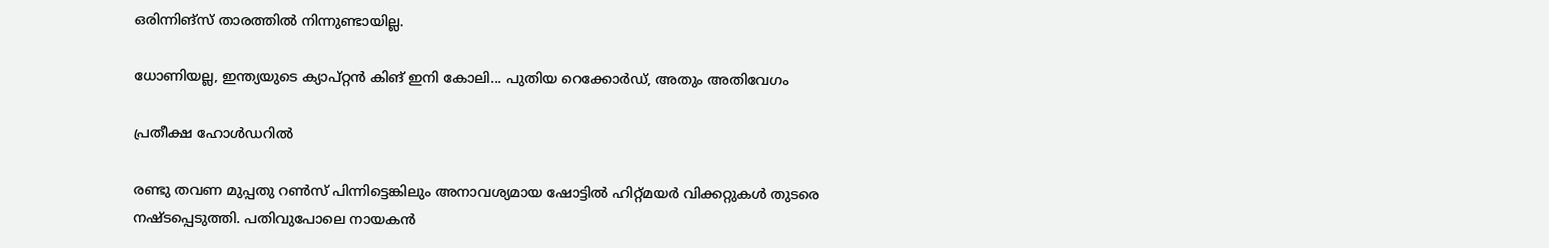ഒരിന്നിങ്‌സ് താരത്തില്‍ നിന്നുണ്ടായില്ല.

ധോണിയല്ല, ഇന്ത്യയുടെ ക്യാപ്റ്റന്‍ കിങ് ഇനി കോലി... പുതിയ റെക്കോര്‍ഡ്, അതും അതിവേഗം

പ്രതീക്ഷ ഹോൾഡറിൽ

രണ്ടു തവണ മുപ്പതു റണ്‍സ് പിന്നിട്ടെങ്കിലും അനാവശ്യമായ ഷോട്ടില്‍ ഹിറ്റ്മയര്‍ വിക്കറ്റുകള്‍ തുടരെ നഷ്ടപ്പെടുത്തി. പതിവുപോലെ നായകന്‍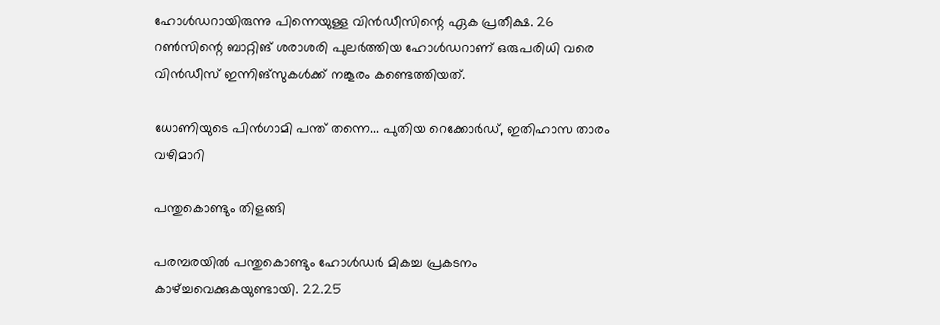ഹോള്‍ഡറായിരുന്നു പിന്നെയുള്ള വിന്‍ഡീസിന്റെ ഏക പ്രതീക്ഷ. 26 റണ്‍സിന്റെ ബാറ്റിങ് ശരാശരി പുലര്‍ത്തിയ ഹോള്‍ഡറാണ് ഒരുപരിധി വരെ വിന്‍ഡീസ് ഇന്നിങ്‌സുകള്‍ക്ക് നങ്കൂരം കണ്ടെത്തിയത്.

ധോണിയുടെ പിന്‍ഗാമി പന്ത് തന്നെ... പുതിയ റെക്കോര്‍ഡ്, ഇതിഹാസ താരം വഴിമാറി

പന്തുകൊണ്ടും തിളങ്ങി

പരമ്പരയില്‍ പന്തുകൊണ്ടും ഹോള്‍ഡര്‍ മികച്ച പ്രകടനം കാഴ്ച്ചവെക്കുകയുണ്ടായി. 22.25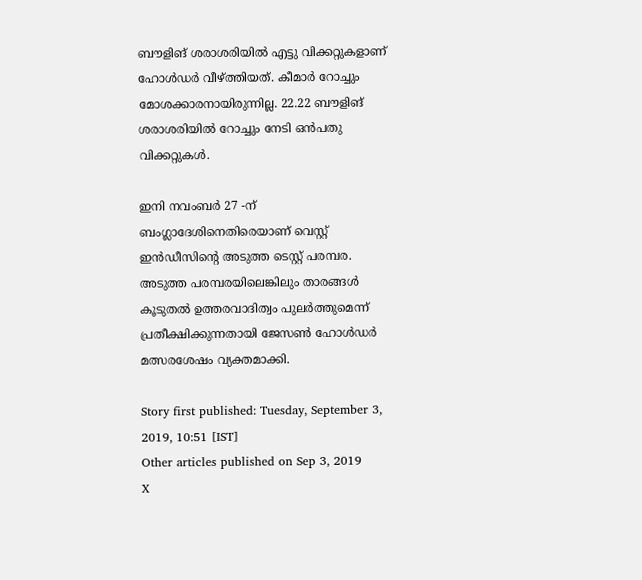ബൗളിങ് ശരാശരിയില്‍ എട്ടു വിക്കറ്റുകളാണ് ഹോള്‍ഡര്‍ വീഴ്ത്തിയത്. കീമാര്‍ റോച്ചും മോശക്കാരനായിരുന്നില്ല. 22.22 ബൗളിങ് ശരാശരിയില്‍ റോച്ചും നേടി ഒന്‍പതു വിക്കറ്റുകള്‍.

ഇനി നവംബര്‍ 27 -ന് ബംഗ്ലാദേശിനെതിരെയാണ് വെസ്റ്റ് ഇന്‍ഡീസിന്റെ അടുത്ത ടെസ്റ്റ് പരമ്പര. അടുത്ത പരമ്പരയിലെങ്കിലും താരങ്ങള്‍ കൂടുതല്‍ ഉത്തരവാദിത്വം പുലര്‍ത്തുമെന്ന് പ്രതീക്ഷിക്കുന്നതായി ജേസണ്‍ ഹോള്‍ഡര്‍ മത്സരശേഷം വ്യക്തമാക്കി.

Story first published: Tuesday, September 3, 2019, 10:51 [IST]
Other articles published on Sep 3, 2019
X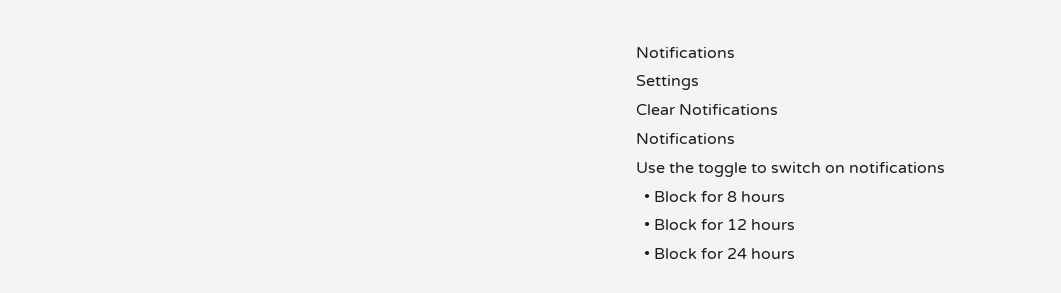Notifications
Settings
Clear Notifications
Notifications
Use the toggle to switch on notifications
  • Block for 8 hours
  • Block for 12 hours
  • Block for 24 hours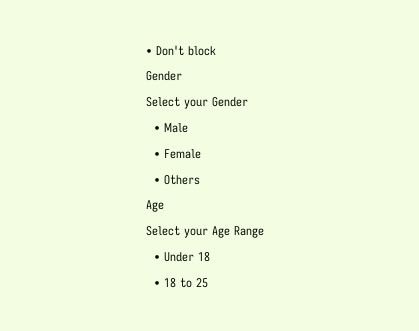• Don't block
Gender
Select your Gender
  • Male
  • Female
  • Others
Age
Select your Age Range
  • Under 18
  • 18 to 25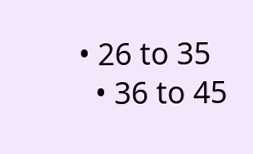• 26 to 35
  • 36 to 45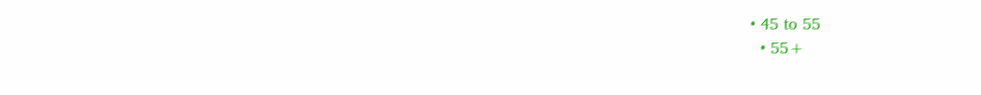• 45 to 55
  • 55+